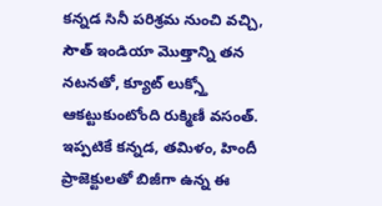కన్నడ సినీ పరిశ్రమ నుంచి వచ్చి, సౌత్ ఇండియా మొత్తాన్ని తన నటనతో, క్యూట్ లుక్స్తో ఆకట్టుకుంటోంది రుక్మిణీ వసంత్. ఇప్పటికే కన్నడ, తమిళం, హిందీ ప్రాజెక్టులతో బిజీగా ఉన్న ఈ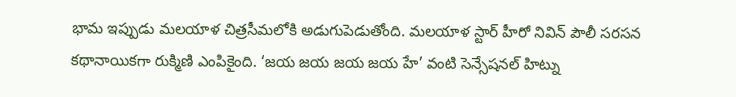భామ ఇప్పుడు మలయాళ చిత్రసీమలోకి అడుగుపెడుతోంది. మలయాళ స్టార్ హీరో నివిన్ పౌలీ సరసన కథానాయికగా రుక్మిణి ఎంపికైంది. ‘జయ జయ జయ జయ హే’ వంటి సెన్సేషనల్ హిట్ను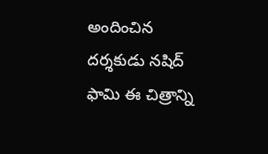అందించిన దర్శకుడు నషిద్ ఫామి ఈ చిత్రాన్ని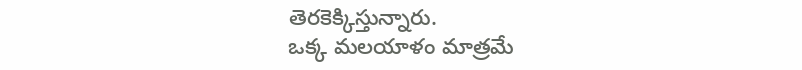తెరకెక్కిస్తున్నారు.
ఒక్క మలయాళం మాత్రమే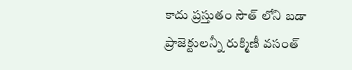కాదు ప్రస్తుతం సౌత్ లోని బడా ప్రాజెక్టులన్నీ రుక్మిణీ వసంత్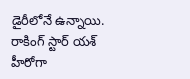డైరీలోనే ఉన్నాయి. రాకింగ్ స్టార్ యశ్ హీరోగా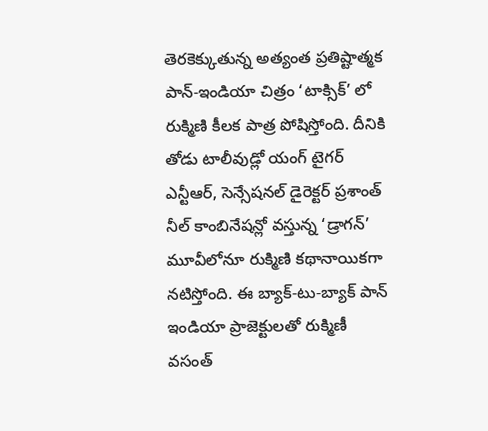తెరకెక్కుతున్న అత్యంత ప్రతిష్టాత్మక పాన్-ఇండియా చిత్రం ‘టాక్సిక్’ లో రుక్మిణి కీలక పాత్ర పోషిస్తోంది. దీనికి తోడు టాలీవుడ్లో యంగ్ టైగర్ ఎన్టీఆర్, సెన్సేషనల్ డైరెక్టర్ ప్రశాంత్ నీల్ కాంబినేషన్లో వస్తున్న ‘డ్రాగన్’ మూవీలోనూ రుక్మిణి కథానాయికగా నటిస్తోంది. ఈ బ్యాక్-టు-బ్యాక్ పాన్ ఇండియా ప్రాజెక్టులతో రుక్మిణీ వసంత్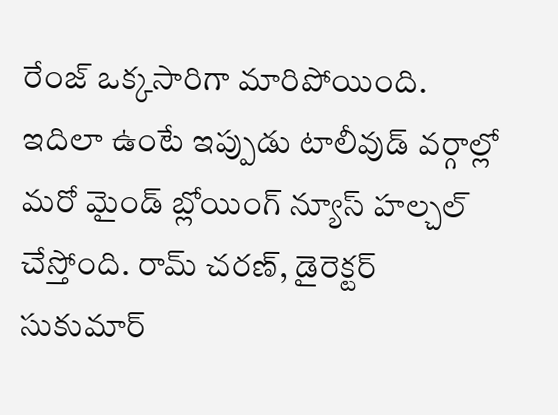రేంజ్ ఒక్కసారిగా మారిపోయింది. ఇదిలా ఉంటే ఇప్పుడు టాలీవుడ్ వర్గాల్లో మరో మైండ్ బ్లోయింగ్ న్యూస్ హల్చల్ చేస్తోంది. రామ్ చరణ్, డైరెక్టర్ సుకుమార్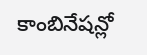కాంబినేషన్లో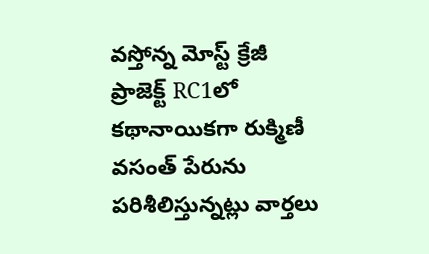వస్తోన్న మోస్ట్ క్రేజీ ప్రాజెక్ట్ RC1లో కథానాయికగా రుక్మిణీ వసంత్ పేరును పరిశీలిస్తున్నట్లు వార్తలు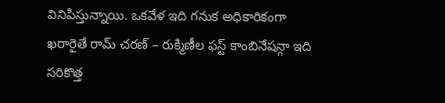వినిపిస్తున్నాయి. ఒకవేళ ఇది గనుక అధికారికంగా ఖరారైతే రామ్ చరణ్ – రుక్మిణీల ఫస్ట్ కాంబినేషన్గా ఇది సరికొత్త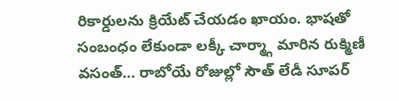రికార్డులను క్రియేట్ చేయడం ఖాయం. భాషతో సంబంధం లేకుండా లక్కీ చార్మ్గా మారిన రుక్మిణీ వసంత్… రాబోయే రోజుల్లో సౌత్ లేడీ సూపర్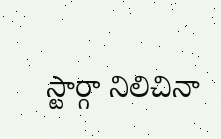స్టార్గా నిలిచినా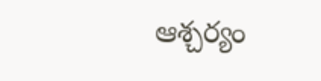ఆశ్చర్యం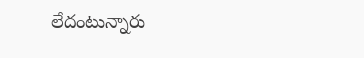లేదంటున్నారు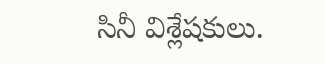సినీ విశ్లేషకులు.